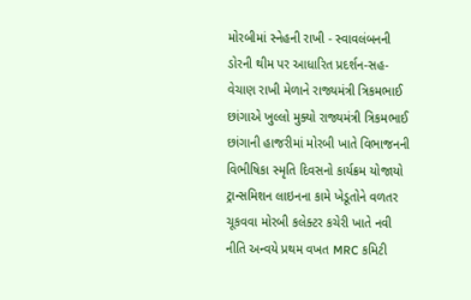મોરબીમાં સ્નેહની રાખી - સ્વાવલંબનની ડોરની થીમ પર આધારિત પ્રદર્શન-સહ-વેચાણ રાખી મેળાને રાજ્યમંત્રી ત્રિકમભાઈ છાંગાએ ખુલ્લો મુક્યો રાજ્યમંત્રી ત્રિકમભાઈ છાંગાની હાજરીમાં મોરબી ખાતે વિભાજનની વિભીષિકા સ્મૃતિ દિવસનો કાર્યક્રમ યોજાયો ટ્રાન્સમિશન લાઇનના કામે ખેડૂતોને વળતર ચૂકવવા મોરબી કલેક્ટર કચેરી ખાતે નવી નીતિ અન્વયે પ્રથમ વખત MRC કમિટી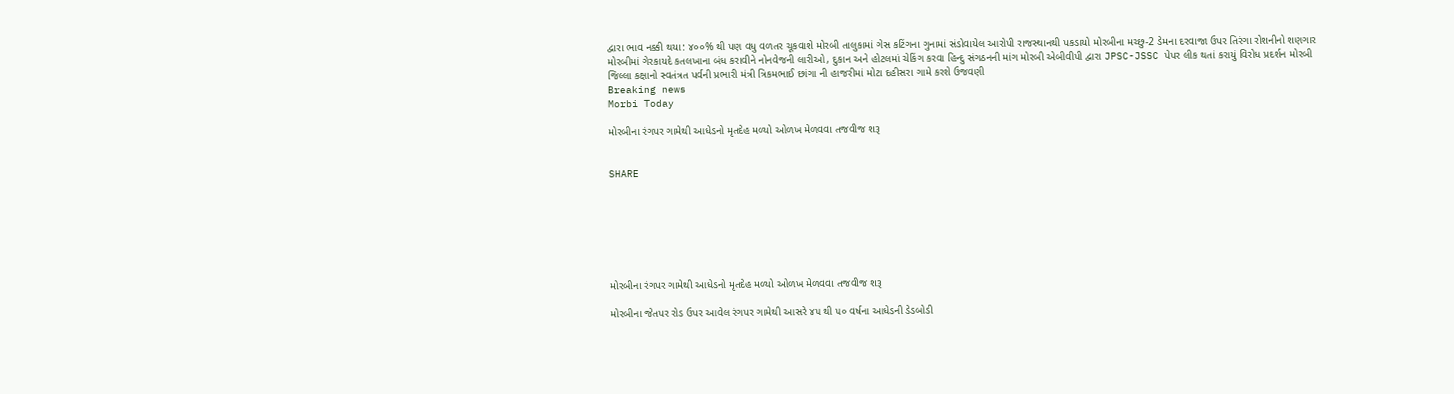દ્વારા ભાવ નક્કી થયા: ૪૦૦% થી પણ વધુ વળતર ચૂકવાશે મોરબી તાલુકામાં ગેસ કટિંગના ગુનામાં સંડોવાયેલ આરોપી રાજસ્થાનથી પકડાયો મોરબીના મચ્છુ-2 ડેમના દરવાજા ઉપર તિરંગા રોશનીનો શણગાર મોરબીમાં ગેરકાયદે કતલખાના બંધ કરાવીને નોનવેજની લારીઓ, દુકાન અને હોટલમાં ચેકિંગ કરવા હિન્દુ સંગઠનની માંગ મોરબી એબીવીપી દ્વારા JPSC-JSSC પેપર લીક થતાં કરાયું વિરોધ પ્રદર્શન મોરબી જિલ્લા કક્ષાનો સ્વતંત્રત પર્વની પ્રભારી મંત્રી ત્રિકમભાઈ છાંગા ની હાજરીમાં મોટા દહીસરા ગામે કરશે ઉજવણી
Breaking news
Morbi Today

મોરબીના રંગપર ગામેથી આધેડનો મૃતદેહ મળ્યો ઓળખ મેળવવા તજવીજ શરૂ


SHARE







મોરબીના રંગપર ગામેથી આધેડનો મૃતદેહ મળ્યો ઓળખ મેળવવા તજવીજ શરૂ

મોરબીના જેતપર રોડ ઉપર આવેલ રંગપર ગામેથી આસરે ૪૫ થી ૫૦ વર્ષના આધેડની ડેડબોડી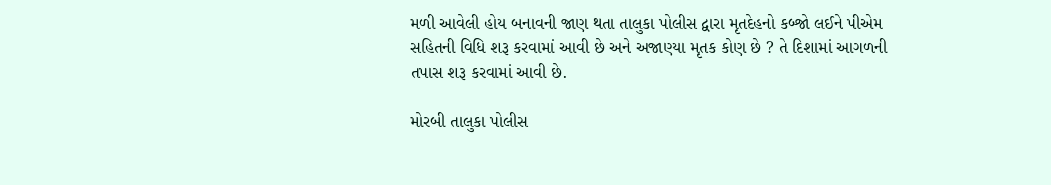મળી આવેલી હોય બનાવની જાણ થતા તાલુકા પોલીસ દ્વારા મૃતદેહનો કબ્જો લઈને પીએમ સહિતની વિધિ શરૂ કરવામાં આવી છે અને અજાણ્યા મૃતક કોણ છે ? તે દિશામાં આગળની તપાસ શરૂ કરવામાં આવી છે.

મોરબી તાલુકા પોલીસ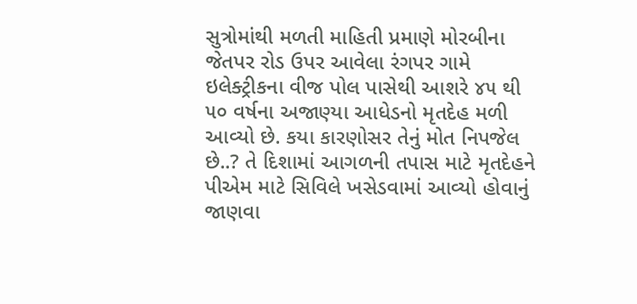સુત્રોમાંથી મળતી માહિતી પ્રમાણે મોરબીના જેતપર રોડ ઉપર આવેલા રંગપર ગામે ઇલેક્ટ્રીકના વીજ પોલ પાસેથી આશરે ૪૫ થી ૫૦ વર્ષના અજાણ્યા આધેડનો મૃતદેહ મળી આવ્યો છે. કયા કારણોસર તેનું મોત નિપજેલ છે..? તે દિશામાં આગળની તપાસ માટે મૃતદેહને પીએમ માટે સિવિલે ખસેડવામાં આવ્યો હોવાનું જાણવા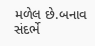મળેલ છે.બનાવ સંદર્ભે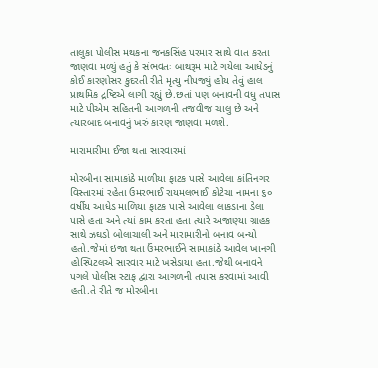તાલુકા પોલીસ મથકના જનકસિંહ પરમાર સાથે વાત કરતા જાણવા મળ્યું હતું કે સંભવતઃ બાથરૂમ માટે ગયેલા આધેડનું કોઈ કારણોસર કુદરતી રીતે મૃત્યુ નીપજ્યું હોય તેવું હાલ પ્રાથમિક દ્રષ્ટિએ લાગી રહ્યું છે.છતાં પણ બનાવની વધુ તપાસ માટે પીએમ સહિતની આગળની તજવીજ ચાલુ છે અને ત્યારબાદ બનાવનું ખરું કારણ જાણવા મળશે.

મારામારીમા ઈજા થતા સારવારમાં

મોરબીના સામાકાંઠે માળીયા ફાટક પાસે આવેલા કાંતિનગર વિસ્તારમાં રહેતા ઉમરભાઈ રાયમલભાઈ કોટેચા નામના ૬૦ વર્ષીય આધેડ માળિયા ફાટક પાસે આવેલા લાકડાના ડેલા પાસે હતા અને ત્યાં કામ કરતા હતા ત્યારે અજાણ્યા ગ્રાહક સાથે ઝઘડો બોલાચાલી અને મારામારીનો બનાવ બન્યો હતો.જેમાં ઇજા થતા ઉંમરભાઈને સામાકાંઠે આવેલ ખાનગી હોસ્પિટલએ સારવાર માટે ખસેડાયા હતા.જેથી બનાવને પગલે પોલીસ સ્ટાફ દ્વારા આગળની તપાસ કરવામાં આવી હતી.તે રીતે જ મોરબીના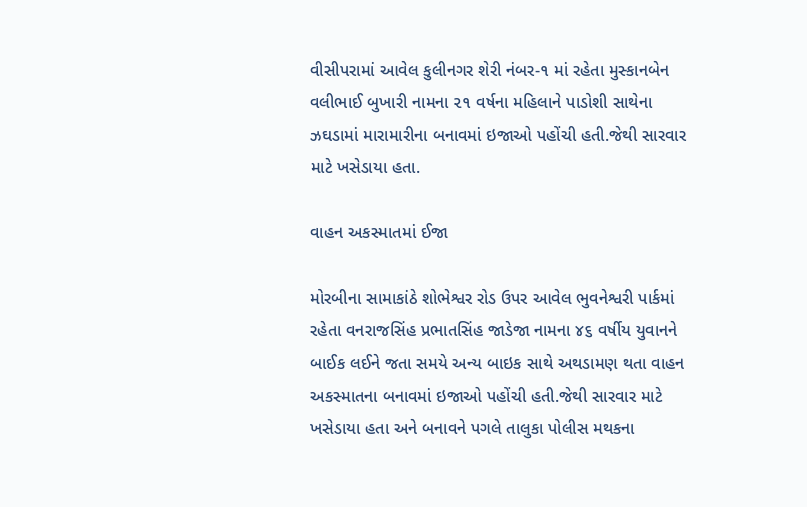વીસીપરામાં આવેલ કુલીનગર શેરી નંબર-૧ માં રહેતા મુસ્કાનબેન વલીભાઈ બુખારી નામના ૨૧ વર્ષના મહિલાને પાડોશી સાથેના ઝઘડામાં મારામારીના બનાવમાં ઇજાઓ પહોંચી હતી.જેથી સારવાર માટે ખસેડાયા હતા.

વાહન અકસ્માતમાં ઈજા

મોરબીના સામાકાંઠે શોભેશ્વર રોડ ઉપર આવેલ ભુવનેશ્વરી પાર્કમાં રહેતા વનરાજસિંહ પ્રભાતસિંહ જાડેજા નામના ૪૬ વર્ષીય યુવાનને બાઈક લઈને જતા સમયે અન્ય બાઇક સાથે અથડામણ થતા વાહન અકસ્માતના બનાવમાં ઇજાઓ પહોંચી હતી.જેથી સારવાર માટે ખસેડાયા હતા અને બનાવને પગલે તાલુકા પોલીસ મથકના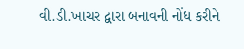વી.ડી.ખાચર દ્વારા બનાવની નોંધ કરીને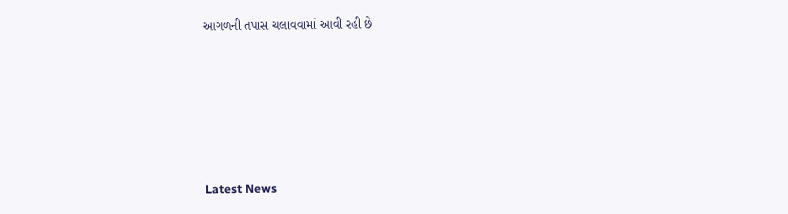આગળની તપાસ ચલાવવામાં આવી રહી છે






Latest News